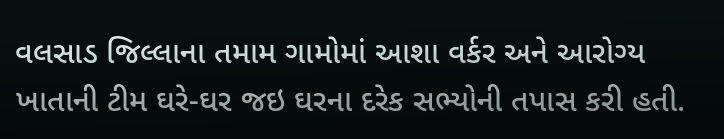વલસાડ જિલ્લાના તમામ ગામોમાં આશા વર્કર અને આરોગ્ય ખાતાની ટીમ ઘરે-ઘર જઇ ઘરના દરેક સભ્યોની તપાસ કરી હતી.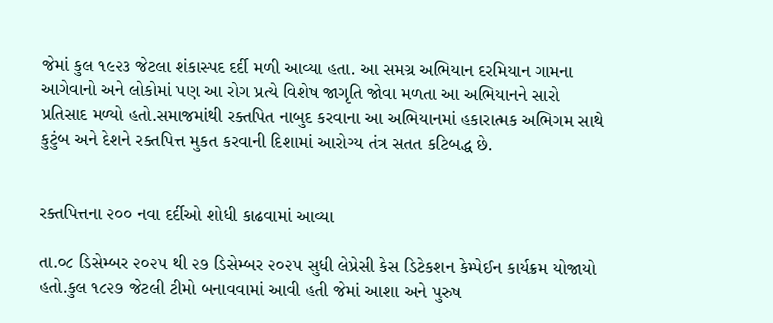જેમાં કુલ ૧૯૨૩ જેટલા શંકાસ્પદ દર્દી મળી આવ્યા હતા. આ સમગ્ર અભિયાન દરમિયાન ગામના આગેવાનો અને લોકોમાં પણ આ રોગ પ્રત્યે વિશેષ જાગૃતિ જોવા મળતા આ અભિયાનને સારો પ્રતિસાદ મળ્યો હતો.સમાજમાંથી રક્તપિત નાબુદ કરવાના આ અભિયાનમાં હકારાત્મક અભિગમ સાથે કુટુંબ અને દેશને રક્તપિત્ત મુકત કરવાની દિશામાં આરોગ્ય તંત્ર સતત કટિબદ્ધ છે.


રક્તપિત્તના ૨૦૦ નવા દર્દીઓ શોધી કાઢવામાં આવ્યા

તા.૦૮ ડિસેમ્બર ૨૦૨૫ થી ૨૭ ડિસેમ્બર ૨૦૨૫ સુધી લેપ્રેસી કેસ ડિટેકશન કેમ્પેઈન કાર્યક્રમ યોજાયો હતો.કુલ ૧૮૨૭ જેટલી ટીમો બનાવવામાં આવી હતી જેમાં આશા અને પુરુષ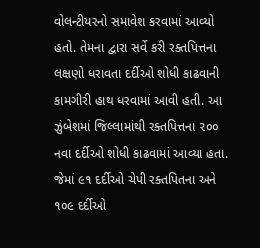વોલન્ટીયરનો સમાવેશ કરવામાં આવ્યો હતો. તેમના દ્વારા સર્વે કરી રક્તપિત્તના લક્ષણો ધરાવતા દર્દીઓ શોધી કાઢવાની કામગીરી હાથ ધરવામાં આવી હતી. આ ઝુંબેશમાં જિલ્લામાંથી રક્તપિત્તના ૨૦૦ નવા દર્દીઓ શોધી કાઢવામાં આવ્યા હતા. જેમાં ૯૧ દર્દીઓ ચેપી રક્તપિતના અને ૧૦૯ દર્દીઓ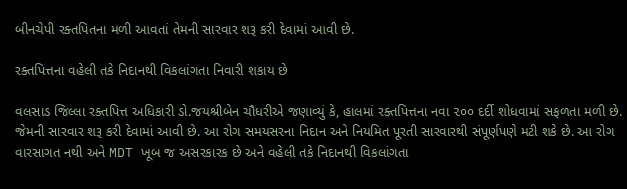બીનચેપી રક્તપિતના મળી આવતાં તેમની સારવાર શરૂ કરી દેવામાં આવી છે.

રક્તપિત્તના વહેલી તકે નિદાનથી વિકલાંગતા નિવારી શકાય છે

વલસાડ જિલ્લા રક્તપિત્ત અધિકારી ડો.જયશ્રીબેન ચૌધરીએ જણાવ્યું કે, હાલમાં રક્તપિત્તના નવા ૨૦૦ દર્દી શોધવામાં સફળતા મળી છે. જેમની સારવાર શરૂ કરી દેવામાં આવી છે. આ રોગ સમયસરના નિદાન અને નિયમિત પૂરતી સારવારથી સંપૂર્ણપણે મટી શકે છે. આ રોગ વારસાગત નથી અને MDT ખૂબ જ અસરકારક છે અને વહેલી તકે નિદાનથી વિકલાંગતા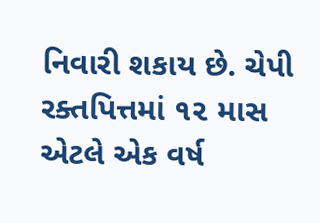નિવારી શકાય છે. ચેપી રક્તપિત્તમાં ૧૨ માસ એટલે એક વર્ષ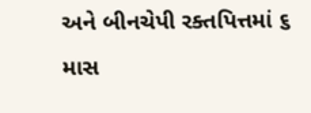અને બીનચેપી રક્તપિત્તમાં ૬ માસ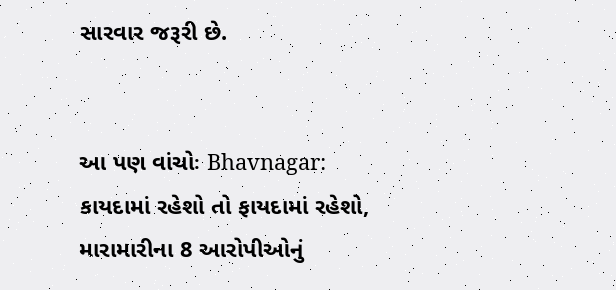સારવાર જરૂરી છે.


આ પણ વાંચોઃ Bhavnagar: કાયદામાં રહેશો તો ફાયદામાં રહેશો, મારામારીના 8 આરોપીઓનું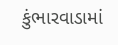કુંભારવાડામાં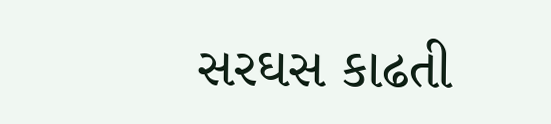સરઘસ કાઢતી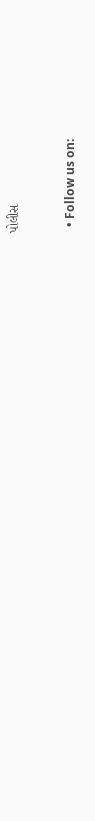પોલીસ


  • Follow us on: